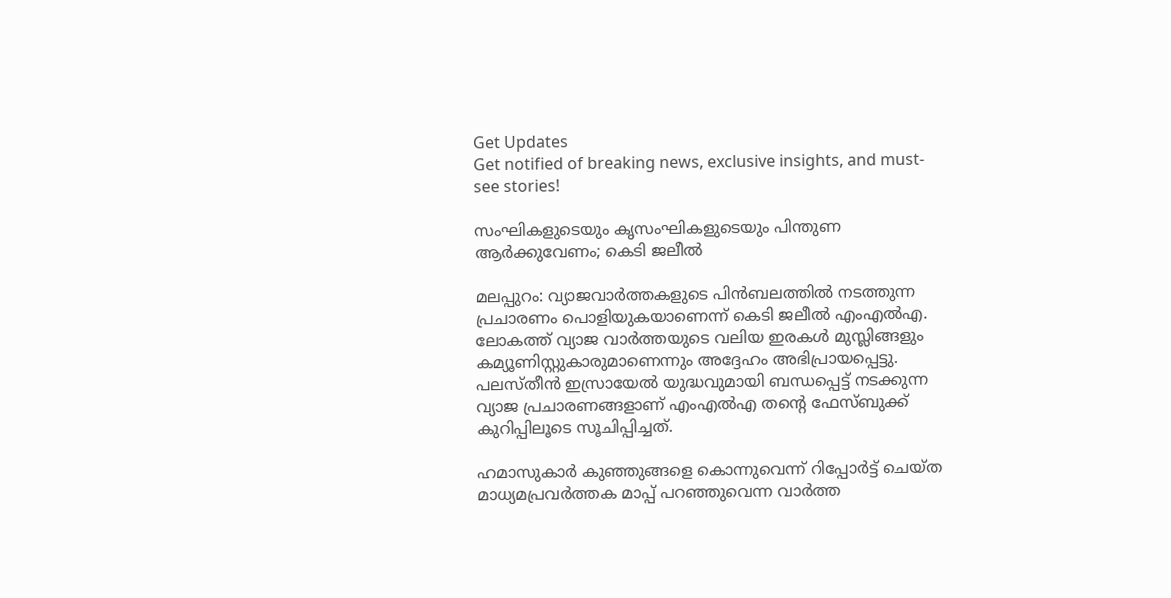Get Updates
Get notified of breaking news, exclusive insights, and must-see stories!

സംഘികളുടെയും കൃസംഘികളുടെയും പിന്തുണ ആര്‍ക്കുവേണം; കെടി ജലീല്‍

മലപ്പുറം: വ്യാജവാര്‍ത്തകളുടെ പിന്‍ബലത്തില്‍ നടത്തുന്ന പ്രചാരണം പൊളിയുകയാണെന്ന് കെടി ജലീല്‍ എംഎല്‍എ. ലോകത്ത് വ്യാജ വാര്‍ത്തയുടെ വലിയ ഇരകള്‍ മുസ്ലിങ്ങളും കമ്യൂണിസ്റ്റുകാരുമാണെന്നും അദ്ദേഹം അഭിപ്രായപ്പെട്ടു. പലസ്തീന്‍ ഇസ്രായേല്‍ യുദ്ധവുമായി ബന്ധപ്പെട്ട് നടക്കുന്ന വ്യാജ പ്രചാരണങ്ങളാണ് എംഎല്‍എ തന്റെ ഫേസ്ബുക്ക് കുറിപ്പിലൂടെ സൂചിപ്പിച്ചത്.

ഹമാസുകാര്‍ കുഞ്ഞുങ്ങളെ കൊന്നുവെന്ന് റിപ്പോര്‍ട്ട് ചെയ്ത മാധ്യമപ്രവര്‍ത്തക മാപ്പ് പറഞ്ഞുവെന്ന വാര്‍ത്ത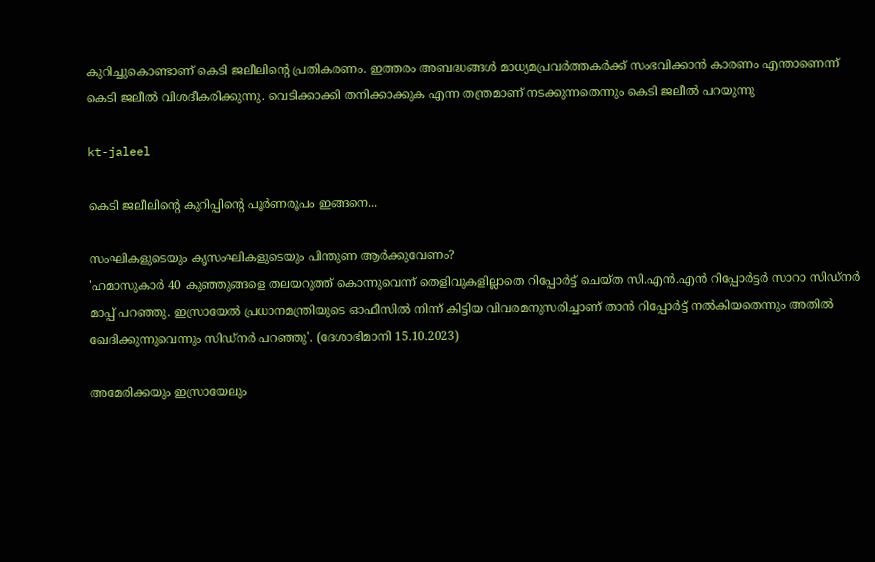കുറിച്ചുകൊണ്ടാണ് കെടി ജലീലിന്റെ പ്രതികരണം. ഇത്തരം അബദ്ധങ്ങള്‍ മാധ്യമപ്രവര്‍ത്തകര്‍ക്ക് സംഭവിക്കാന്‍ കാരണം എന്താണെന്ന് കെടി ജലീല്‍ വിശദീകരിക്കുന്നു. വെടിക്കാക്കി തനിക്കാക്കുക എന്ന തന്ത്രമാണ് നടക്കുന്നതെന്നും കെടി ജലീല്‍ പറയുന്നു

kt-jaleel

കെടി ജലീലിന്റെ കുറിപ്പിന്റെ പൂര്‍ണരൂപം ഇങ്ങനെ...

സംഘികളുടെയും കൃസംഘികളുടെയും പിന്തുണ ആര്‍ക്കുവേണം?
'ഹമാസുകാര്‍ 40 കുഞ്ഞുങ്ങളെ തലയറുത്ത് കൊന്നുവെന്ന് തെളിവുകളില്ലാതെ റിപ്പോര്‍ട്ട് ചെയ്ത സി.എന്‍.എന്‍ റിപ്പോര്‍ട്ടര്‍ സാറാ സിഡ്‌നര്‍ മാപ്പ് പറഞ്ഞു. ഇസ്രായേല്‍ പ്രധാനമന്ത്രിയുടെ ഓഫീസില്‍ നിന്ന് കിട്ടിയ വിവരമനുസരിച്ചാണ് താന്‍ റിപ്പോര്‍ട്ട് നല്‍കിയതെന്നും അതില്‍ ഖേദിക്കുന്നുവെന്നും സിഡ്‌നര്‍ പറഞ്ഞു'. (ദേശാഭിമാനി 15.10.2023)

അമേരിക്കയും ഇസ്രായേലും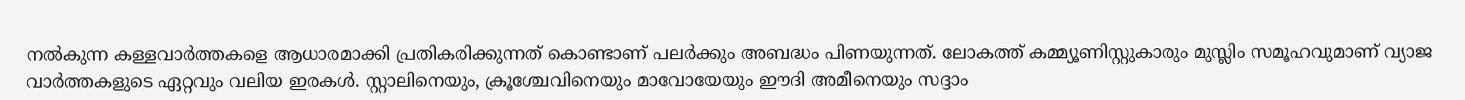നല്‍കുന്ന കള്ളവാര്‍ത്തകളെ ആധാരമാക്കി പ്രതികരിക്കുന്നത് കൊണ്ടാണ് പലര്‍ക്കും അബദ്ധം പിണയുന്നത്. ലോകത്ത് കമ്മ്യൂണിസ്റ്റുകാരും മുസ്ലിം സമൂഹവുമാണ് വ്യാജ വാര്‍ത്തകളുടെ ഏറ്റവും വലിയ ഇരകള്‍. സ്റ്റാലിനെയും, ക്രൂശ്ചേവിനെയും മാവോയേയും ഈദി അമീനെയും സദ്ദാം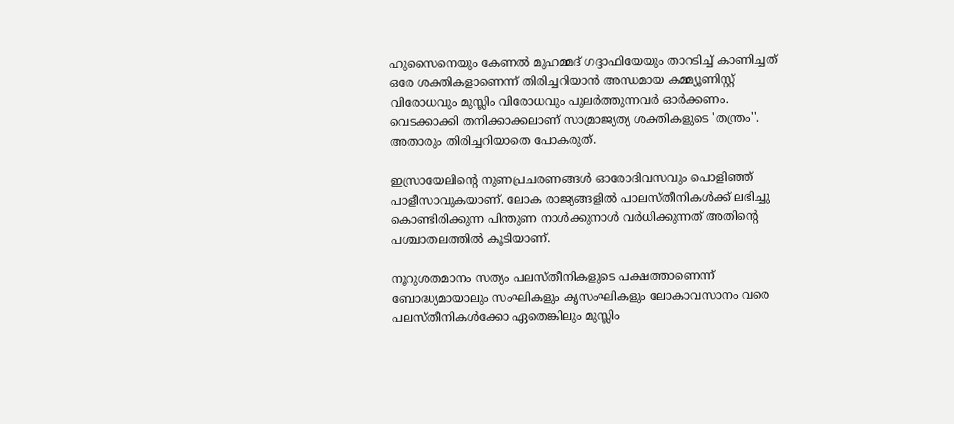ഹുസൈനെയും കേണല്‍ മുഹമ്മദ് ഗദ്ദാഫിയേയും താറടിച്ച് കാണിച്ചത് ഒരേ ശക്തികളാണെന്ന് തിരിച്ചറിയാന്‍ അന്ധമായ കമ്മ്യൂണിസ്റ്റ് വിരോധവും മുസ്ലിം വിരോധവും പുലര്‍ത്തുന്നവര്‍ ഓര്‍ക്കണം. വെടക്കാക്കി തനിക്കാക്കലാണ് സാമ്രാജ്യത്യ ശക്തികളുടെ 'തന്ത്രം''. അതാരും തിരിച്ചറിയാതെ പോകരുത്.

ഇസ്രായേലിന്റെ നുണപ്രചരണങ്ങള്‍ ഓരോദിവസവും പൊളിഞ്ഞ് പാളീസാവുകയാണ്. ലോക രാജ്യങ്ങളില്‍ പാലസ്തീനികള്‍ക്ക് ലഭിച്ചു കൊണ്ടിരിക്കുന്ന പിന്തുണ നാള്‍ക്കുനാള്‍ വര്‍ധിക്കുന്നത് അതിന്റെ പശ്ചാതലത്തില്‍ കൂടിയാണ്.

നൂറുശതമാനം സത്യം പലസ്തീനികളുടെ പക്ഷത്താണെന്ന് ബോദ്ധ്യമായാലും സംഘികളും കൃസംഘികളും ലോകാവസാനം വരെ പലസ്തീനികള്‍ക്കോ ഏതെങ്കിലും മുസ്ലിം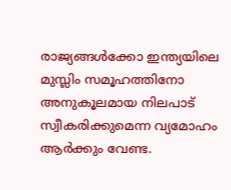രാജ്യങ്ങള്‍ക്കോ ഇന്ത്യയിലെ മുസ്ലിം സമൂഹത്തിനോ അനുകൂലമായ നിലപാട് സ്വീകരിക്കുമെന്ന വ്യമോഹം ആര്‍ക്കും വേണ്ട.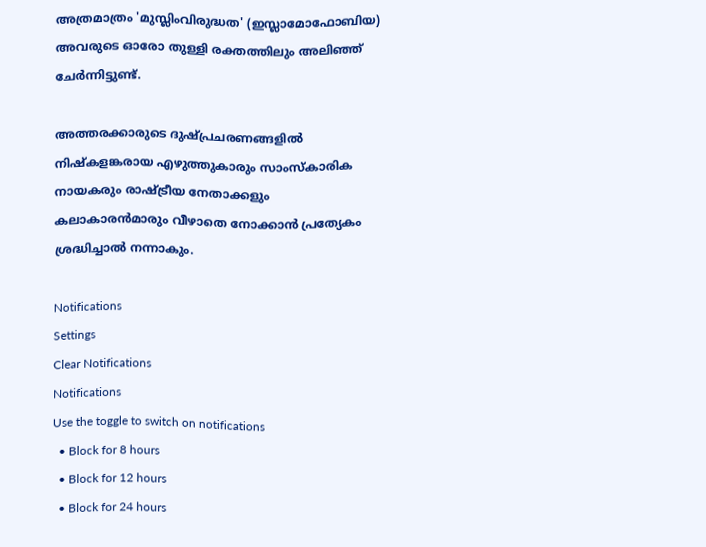അത്രമാത്രം 'മുസ്ലിംവിരുദ്ധത' (ഇസ്ലാമോഫോബിയ) അവരുടെ ഓരോ തുള്ളി രക്തത്തിലും അലിഞ്ഞ് ചേര്‍ന്നിട്ടുണ്ട്.

അത്തരക്കാരുടെ ദുഷ്പ്രചരണങ്ങളില്‍ നിഷ്‌കളങ്കരായ എഴുത്തുകാരും സാംസ്‌കാരിക നായകരും രാഷ്ട്രീയ നേതാക്കളും കലാകാരന്‍മാരും വീഴാതെ നോക്കാന്‍ പ്രത്യേകം ശ്രദ്ധിച്ചാല്‍ നന്നാകും.

Notifications
Settings
Clear Notifications
Notifications
Use the toggle to switch on notifications
  • Block for 8 hours
  • Block for 12 hours
  • Block for 24 hours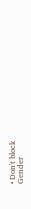• Don't block
Gender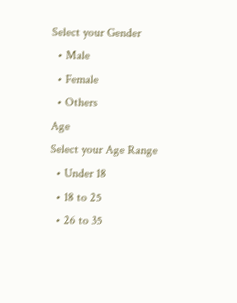Select your Gender
  • Male
  • Female
  • Others
Age
Select your Age Range
  • Under 18
  • 18 to 25
  • 26 to 35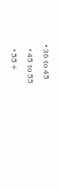• 36 to 45
  • 45 to 55
  • 55+